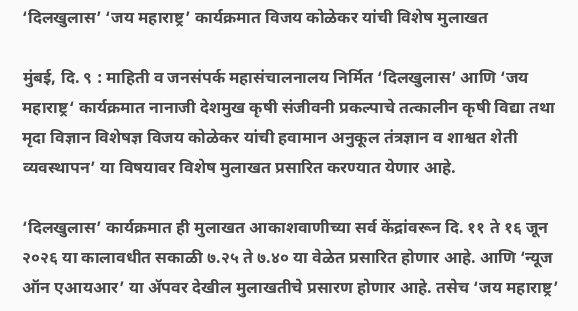‘दिलखुलास’ ‘जय महाराष्ट्र’ कार्यक्रमात विजय कोळेकर यांची विशेष मुलाखत

मुंबई, दि. ९ : माहिती व जनसंपर्क महासंचालनालय निर्मित ‘दिलखुलास’ आणि ‘जय महाराष्ट्र‘ कार्यक्रमात नानाजी देशमुख कृषी संजीवनी प्रकल्पाचे तत्कालीन कृषी विद्या तथा मृदा विज्ञान विशेषज्ञ विजय कोळेकर यांची हवामान अनुकूल तंत्रज्ञान व शाश्वत शेती व्यवस्थापन’ या विषयावर विशेष मुलाखत प्रसारित करण्यात येणार आहे.

‘दिलखुलास’ कार्यक्रमात ही मुलाखत आकाशवाणीच्या सर्व केंद्रांवरून दि. ११ ते १६ जून २०२६ या कालावधीत सकाळी ७.२५ ते ७.४० या वेळेत प्रसारित होणार आहे. आणि ‘न्यूज ऑन एआयआर’ या ॲपवर देखील मुलाखतीचे प्रसारण होणार आहे. तसेच ‘जय महाराष्ट्र’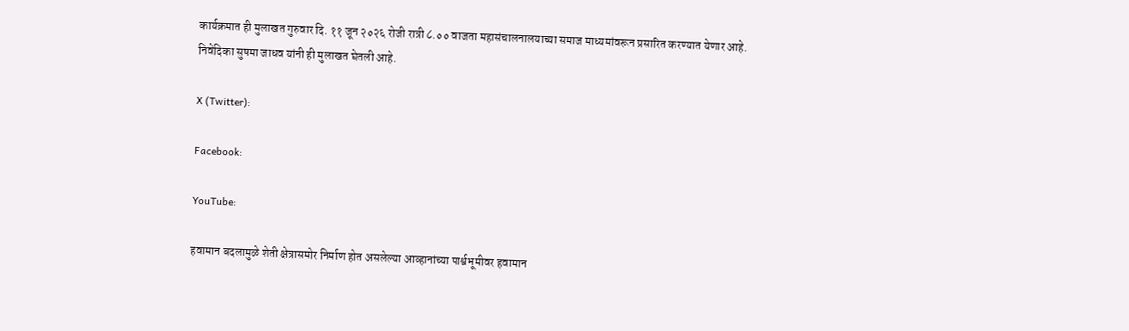कार्यक्रमात ही मुलाखत गुरुवार दि. ११ जून २०२६ रोजी रात्री ८.०० वाजता महासंचालनालयाच्या समाज माध्यमांवरून प्रसारित करण्यात येणार आहे. निवेदिका सुषमा जाधव यांनी ही मुलाखत घेतली आहे.

X (Twitter):

Facebook:

YouTube:

हवामान बदलामुळे शेती क्षेत्रासमोर निर्माण होत असलेल्या आव्हानांच्या पार्श्वभूमीवर हवामान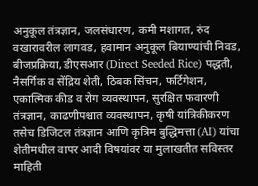अनुकूल तंत्रज्ञान, जलसंधारण, कमी मशागत, रुंद वखारावरील लागवड, हवामान अनुकूल बियाण्यांची निवड, बीजप्रक्रिया, डीएसआर (Direct Seeded Rice) पद्धती, नैसर्गिक व सेंद्रिय शेती, ठिबक सिंचन, फर्टिगेशन, एकात्मिक कीड व रोग व्यवस्थापन, सुरक्षित फवारणी तंत्रज्ञान, काढणीपश्चात व्यवस्थापन, कृषी यांत्रिकीकरण तसेच डिजिटल तंत्रज्ञान आणि कृत्रिम बुद्धिमत्ता (AI) यांचा शेतीमधील वापर आदी विषयांवर या मुलाखतीत सविस्तर माहिती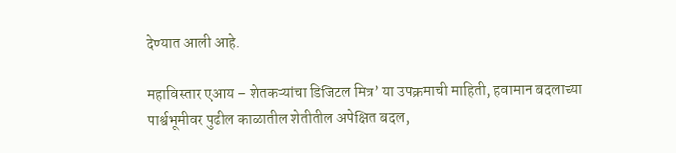देण्यात आली आहे.

महाविस्तार एआय – शेतकऱ्यांचा डिजिटल मित्र’ या उपक्रमाची माहिती, हवामान बदलाच्या पार्श्वभूमीवर पुढील काळातील शेतीतील अपेक्षित बदल,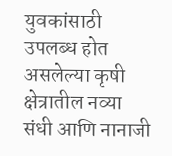युवकांसाठी उपलब्ध होत असलेल्या कृषी क्षेत्रातील नव्या संधी आणि नानाजी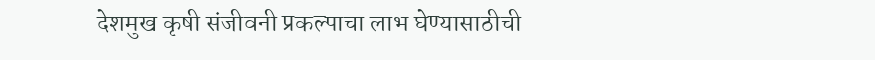देशमुख कृषी संजीवनी प्रकल्पाचा लाभ घेण्यासाठीची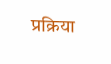प्रक्रिया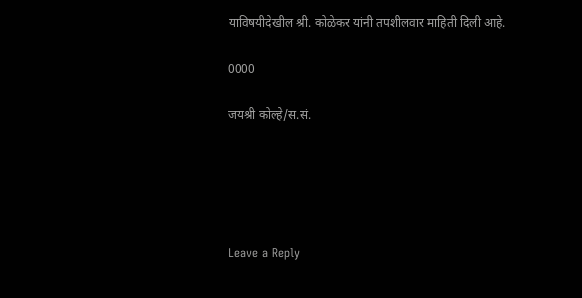याविषयीदेखील श्री. कोळेकर यांनी तपशीलवार माहिती दिली आहे.

0000

जयश्री कोल्हे/स.सं.





Leave a Reply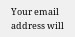Your email address will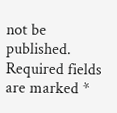not be published. Required fields are marked *